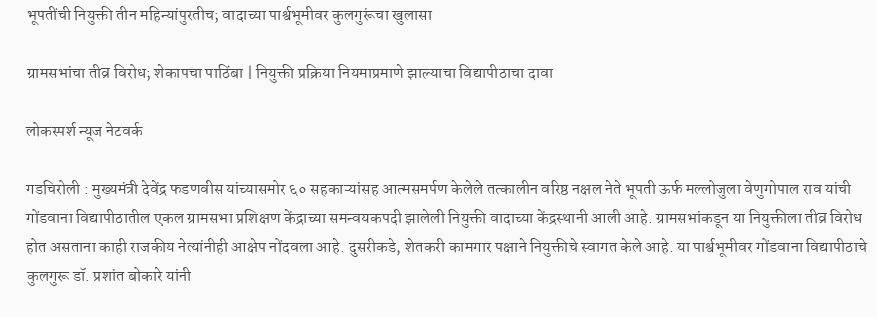भूपतींची नियुक्ती तीन महिन्यांपुरतीच; वादाच्या पार्श्वभूमीवर कुलगुरूंचा खुलासा

ग्रामसभांचा तीव्र विरोध; शेकापचा पाठिंबा | नियुक्ती प्रक्रिया नियमाप्रमाणे झाल्याचा विद्यापीठाचा दावा

लोकस्पर्श न्यूज नेटवर्क

गडचिरोली : मुख्यमंत्री देवेंद्र फडणवीस यांच्यासमोर ६० सहकाऱ्यांसह आत्मसमर्पण केलेले तत्कालीन वरिष्ठ नक्षल नेते भूपती ऊर्फ मल्लोजुला वेणुगोपाल राव यांची गोंडवाना विद्यापीठातील एकल ग्रामसभा प्रशिक्षण केंद्राच्या समन्वयकपदी झालेली नियुक्ती वादाच्या केंद्रस्थानी आली आहे. ग्रामसभांकडून या नियुक्तीला तीव्र विरोध होत असताना काही राजकीय नेत्यांनीही आक्षेप नोंदवला आहे. दुसरीकडे, शेतकरी कामगार पक्षाने नियुक्तीचे स्वागत केले आहे. या पार्श्वभूमीवर गोंडवाना विद्यापीठाचे कुलगुरू डॉ. प्रशांत बोकारे यांनी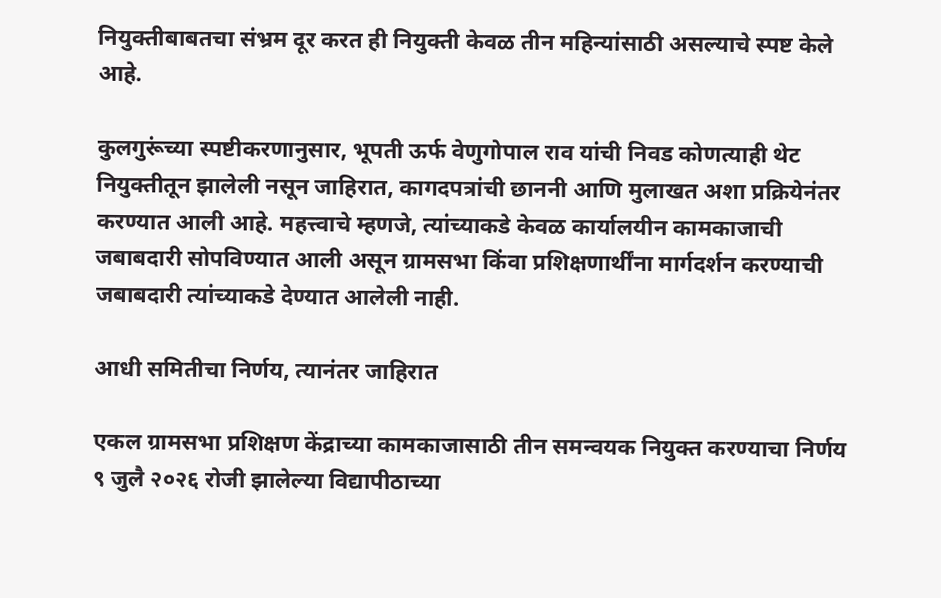नियुक्तीबाबतचा संभ्रम दूर करत ही नियुक्ती केवळ तीन महिन्यांसाठी असल्याचे स्पष्ट केले आहे.

कुलगुरूंच्या स्पष्टीकरणानुसार, भूपती ऊर्फ वेणुगोपाल राव यांची निवड कोणत्याही थेट नियुक्तीतून झालेली नसून जाहिरात, कागदपत्रांची छाननी आणि मुलाखत अशा प्रक्रियेनंतर करण्यात आली आहे. महत्त्वाचे म्हणजे, त्यांच्याकडे केवळ कार्यालयीन कामकाजाची जबाबदारी सोपविण्यात आली असून ग्रामसभा किंवा प्रशिक्षणार्थींना मार्गदर्शन करण्याची जबाबदारी त्यांच्याकडे देण्यात आलेली नाही.

आधी समितीचा निर्णय, त्यानंतर जाहिरात

एकल ग्रामसभा प्रशिक्षण केंद्राच्या कामकाजासाठी तीन समन्वयक नियुक्त करण्याचा निर्णय ९ जुलै २०२६ रोजी झालेल्या विद्यापीठाच्या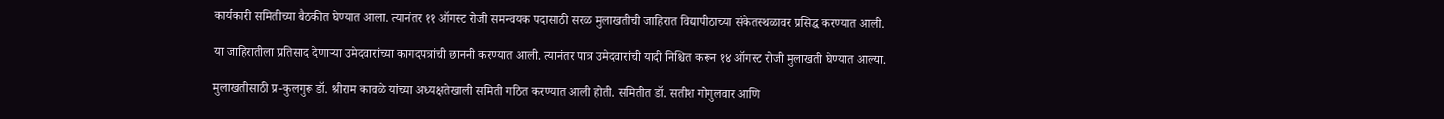कार्यकारी समितीच्या बैठकीत घेण्यात आला. त्यानंतर ११ ऑगस्ट रोजी समन्वयक पदासाठी सरळ मुलाखतीची जाहिरात विद्यापीठाच्या संकेतस्थळावर प्रसिद्ध करण्यात आली.

या जाहिरातीला प्रतिसाद देणाऱ्या उमेदवारांच्या कागदपत्रांची छाननी करण्यात आली. त्यानंतर पात्र उमेदवारांची यादी निश्चित करून १४ ऑगस्ट रोजी मुलाखती घेण्यात आल्या.

मुलाखतीसाठी प्र-कुलगुरू डॉ. श्रीराम कावळे यांच्या अध्यक्षतेखाली समिती गठित करण्यात आली होती. समितीत डॉ. सतीश गोगुलवार आणि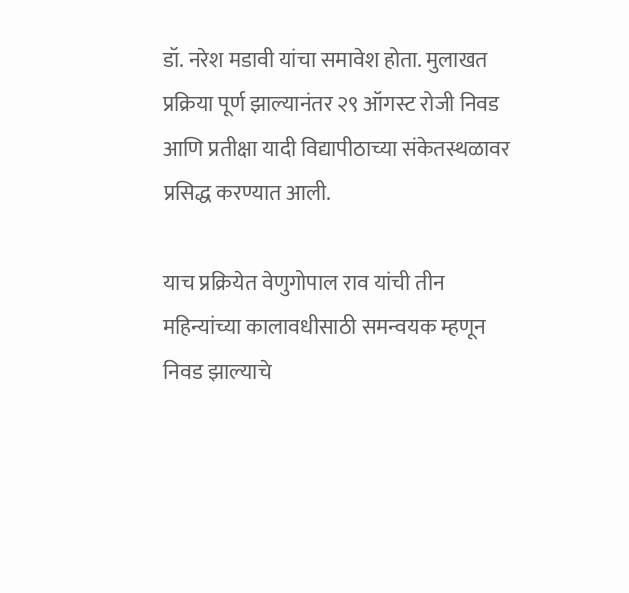डॉ. नरेश मडावी यांचा समावेश होता. मुलाखत प्रक्रिया पूर्ण झाल्यानंतर २९ ऑगस्ट रोजी निवड आणि प्रतीक्षा यादी विद्यापीठाच्या संकेतस्थळावर प्रसिद्ध करण्यात आली.

याच प्रक्रियेत वेणुगोपाल राव यांची तीन महिन्यांच्या कालावधीसाठी समन्वयक म्हणून निवड झाल्याचे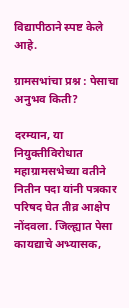विद्यापीठाने स्पष्ट केले आहे.

ग्रामसभांचा प्रश्न : पेसाचा अनुभव किती?

दरम्यान, या नियुक्तीविरोधात महाग्रामसभेच्या वतीने नितीन पदा यांनी पत्रकार परिषद घेत तीव्र आक्षेप नोंदवला. जिल्ह्यात पेसा कायद्याचे अभ्यासक,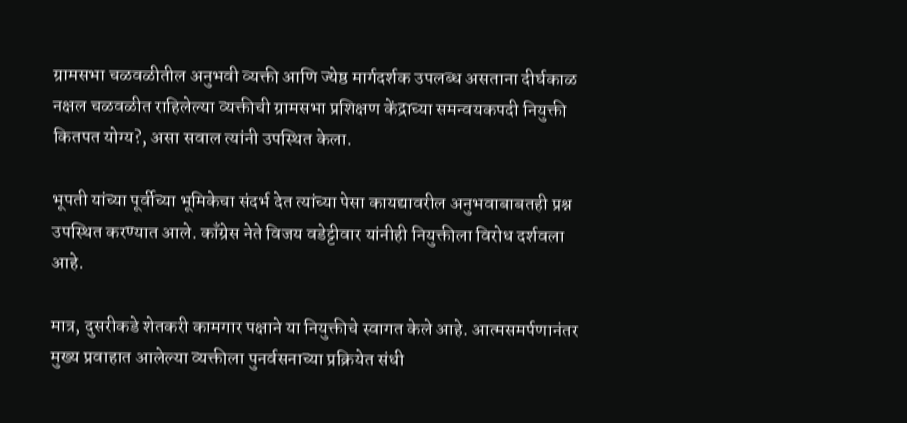ग्रामसभा चळवळीतील अनुभवी व्यक्ती आणि ज्येष्ठ मार्गदर्शक उपलब्ध असताना दीर्घकाळ नक्षल चळवळीत राहिलेल्या व्यक्तीची ग्रामसभा प्रशिक्षण केंद्राच्या समन्वयकपदी नियुक्ती कितपत योग्य?, असा सवाल त्यांनी उपस्थित केला.

भूपती यांच्या पूर्वीच्या भूमिकेचा संदर्भ देत त्यांच्या पेसा कायद्यावरील अनुभवाबाबतही प्रश्न उपस्थित करण्यात आले. काँग्रेस नेते विजय वडेट्टीवार यांनीही नियुक्तीला विरोध दर्शवला आहे.

मात्र, दुसरीकडे शेतकरी कामगार पक्षाने या नियुक्तीचे स्वागत केले आहे. आत्मसमर्पणानंतर मुख्य प्रवाहात आलेल्या व्यक्तीला पुनर्वसनाच्या प्रक्रियेत संधी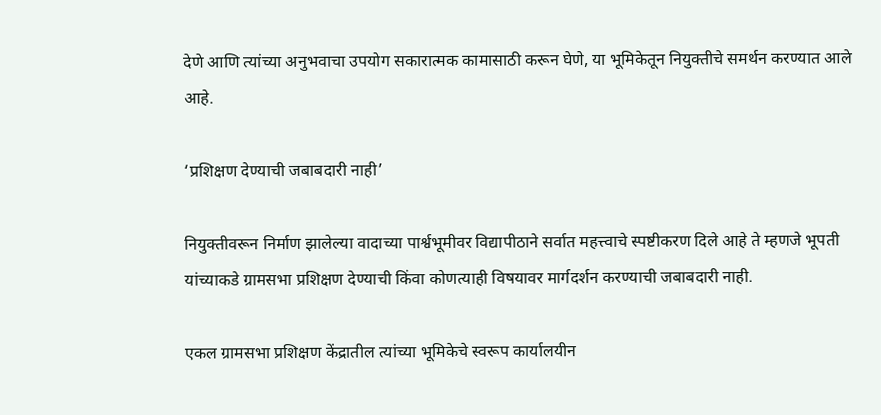देणे आणि त्यांच्या अनुभवाचा उपयोग सकारात्मक कामासाठी करून घेणे, या भूमिकेतून नियुक्तीचे समर्थन करण्यात आले आहे.

‘प्रशिक्षण देण्याची जबाबदारी नाही’

नियुक्तीवरून निर्माण झालेल्या वादाच्या पार्श्वभूमीवर विद्यापीठाने सर्वात महत्त्वाचे स्पष्टीकरण दिले आहे ते म्हणजे भूपती यांच्याकडे ग्रामसभा प्रशिक्षण देण्याची किंवा कोणत्याही विषयावर मार्गदर्शन करण्याची जबाबदारी नाही.

एकल ग्रामसभा प्रशिक्षण केंद्रातील त्यांच्या भूमिकेचे स्वरूप कार्यालयीन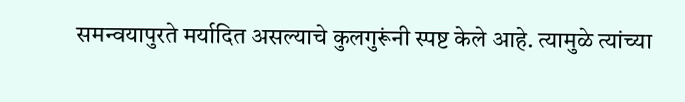समन्वयापुरते मर्यादित असल्याचे कुलगुरूंनी स्पष्ट केले आहे. त्यामुळे त्यांच्या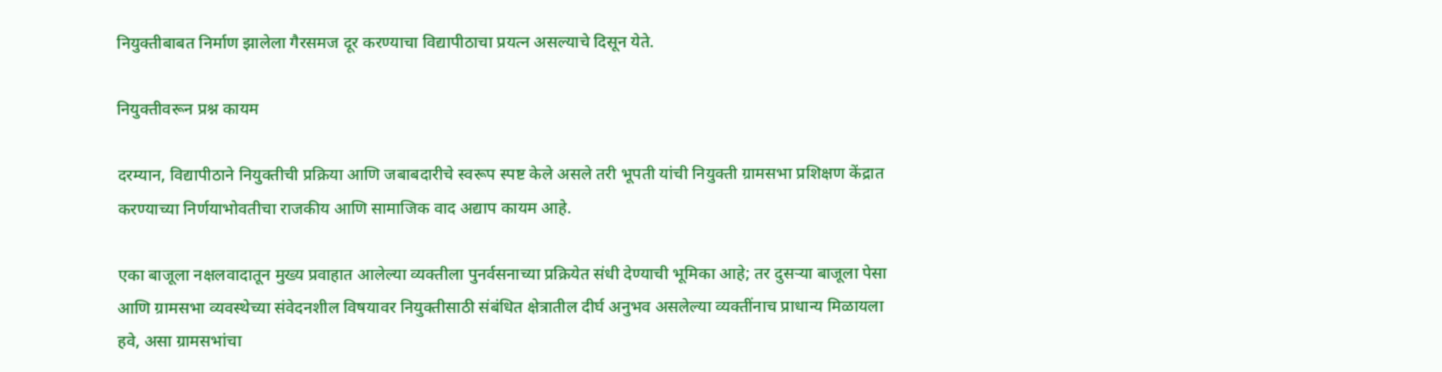नियुक्तीबाबत निर्माण झालेला गैरसमज दूर करण्याचा विद्यापीठाचा प्रयत्न असल्याचे दिसून येते.

नियुक्तीवरून प्रश्न कायम

दरम्यान, विद्यापीठाने नियुक्तीची प्रक्रिया आणि जबाबदारीचे स्वरूप स्पष्ट केले असले तरी भूपती यांची नियुक्ती ग्रामसभा प्रशिक्षण केंद्रात करण्याच्या निर्णयाभोवतीचा राजकीय आणि सामाजिक वाद अद्याप कायम आहे.

एका बाजूला नक्षलवादातून मुख्य प्रवाहात आलेल्या व्यक्तीला पुनर्वसनाच्या प्रक्रियेत संधी देण्याची भूमिका आहे; तर दुसऱ्या बाजूला पेसा आणि ग्रामसभा व्यवस्थेच्या संवेदनशील विषयावर नियुक्तीसाठी संबंधित क्षेत्रातील दीर्घ अनुभव असलेल्या व्यक्तींनाच प्राधान्य मिळायला हवे, असा ग्रामसभांचा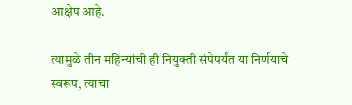आक्षेप आहे.

त्यामुळे तीन महिन्यांची ही नियुक्ती संपेपर्यंत या निर्णयाचे स्वरूप, त्याचा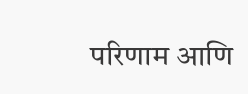परिणाम आणि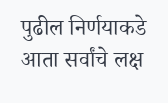पुढील निर्णयाकडे आता सर्वांचे लक्ष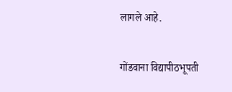लागले आहे.

गोंडवाना विद्यापीठभूपती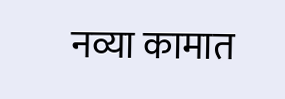नव्या कामात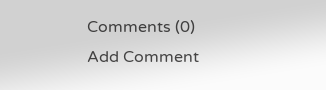Comments (0)
Add Comment